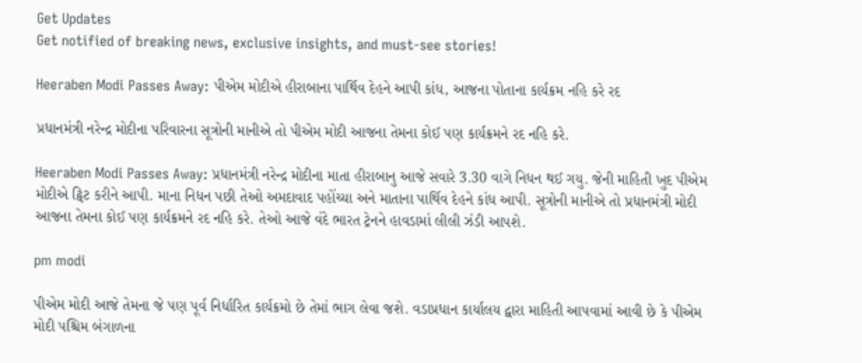Get Updates
Get notified of breaking news, exclusive insights, and must-see stories!

Heeraben Modi Passes Away: પીએમ મોદીએ હીરાબાના પાર્થિવ દેહને આપી કાંધ, આજના પોતાના કાર્યક્રમ નહિ કરે રદ

પ્રધાનમંત્રી નરેન્દ્ર મોદીના પરિવારના સૂત્રોની માનીએ તો પીએમ મોદી આજના તેમના કોઈ પણ કાર્યક્રમને રદ નહિ કરે.

Heeraben Modi Passes Away: પ્રધાનમંત્રી નરેન્દ્ર મોદીના માતા હીરાબાનુ આજે સવારે 3.30 વાગે નિધન થઈ ગયુ. જેની માહિતી ખુદ પીએમ મોદીએ ટ્વિટ કરીને આપી. માના નિધન પછી તેઓ અમદાવાદ પહોંચ્યા અને માતાના પાર્થિવ દેહને કાંધ આપી. સૂત્રોની માનીએ તો પ્રધાનમંત્રી મોદી આજના તેમના કોઈ પણ કાર્યક્રમને રદ નહિ કરે. તેઓ આજે વંદે ભારત ટ્રેનને હાવડામાં લીલી ઝંડી આપશે.

pm modi

પીએમ મોદી આજે તેમના જે પણ પૂર્વ નિર્ધારિત કાર્યક્રમો છે તેમાં ભાગ લેવા જશે. વડાપ્રધાન કાર્યાલય દ્વારા માહિતી આપવામાં આવી છે કે પીએમ મોદી પશ્ચિમ બંગાળના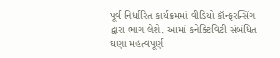પૂર્વ નિર્ધારિત કાર્યક્રમમાં વીડિયો કૉન્ફરન્સિંગ દ્વારા ભાગ લેશે. આમાં કનેક્ટિવિટી સંબંધિત ઘણા મહત્વપૂર્ણ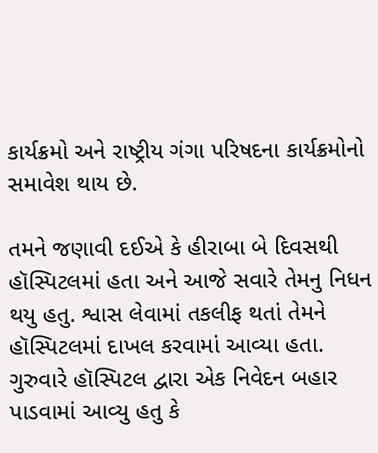કાર્યક્રમો અને રાષ્ટ્રીય ગંગા પરિષદના કાર્યક્રમોનો સમાવેશ થાય છે.

તમને જણાવી દઈએ કે હીરાબા બે દિવસથી હૉસ્પિટલમાં હતા અને આજે સવારે તેમનુ નિધન થયુ હતુ. શ્વાસ લેવામાં તકલીફ થતાં તેમને હૉસ્પિટલમાં દાખલ કરવામાં આવ્યા હતા. ગુરુવારે હૉસ્પિટલ દ્વારા એક નિવેદન બહાર પાડવામાં આવ્યુ હતુ કે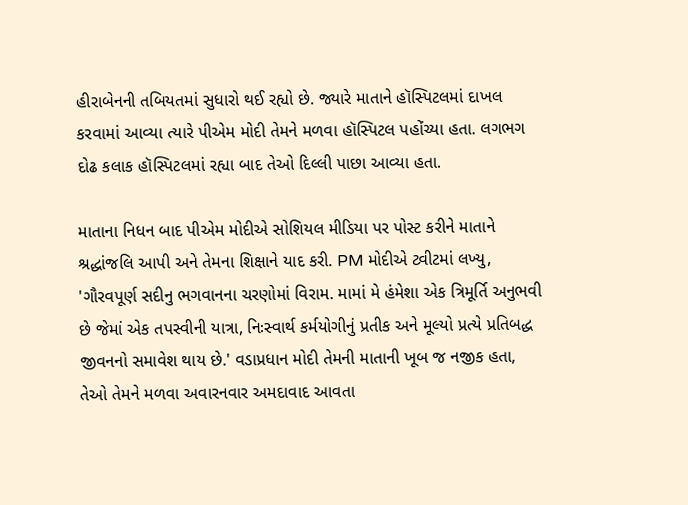હીરાબેનની તબિયતમાં સુધારો થઈ રહ્યો છે. જ્યારે માતાને હૉસ્પિટલમાં દાખલ કરવામાં આવ્યા ત્યારે પીએમ મોદી તેમને મળવા હૉસ્પિટલ પહોંચ્યા હતા. લગભગ દોઢ કલાક હૉસ્પિટલમાં રહ્યા બાદ તેઓ દિલ્લી પાછા આવ્યા હતા.

માતાના નિધન બાદ પીએમ મોદીએ સોશિયલ મીડિયા પર પોસ્ટ કરીને માતાને શ્રદ્ધાંજલિ આપી અને તેમના શિક્ષાને યાદ કરી. PM મોદીએ ટ્વીટમાં લખ્યુ, 'ગૌરવપૂર્ણ સદીનુ ભગવાનના ચરણોમાં વિરામ. મામાં મે હંમેશા એક ત્રિમૂર્તિ અનુભવી છે જેમાં એક તપસ્વીની યાત્રા, નિઃસ્વાર્થ કર્મયોગીનું પ્રતીક અને મૂલ્યો પ્રત્યે પ્રતિબદ્ધ જીવનનો સમાવેશ થાય છે.' વડાપ્રધાન મોદી તેમની માતાની ખૂબ જ નજીક હતા, તેઓ તેમને મળવા અવારનવાર અમદાવાદ આવતા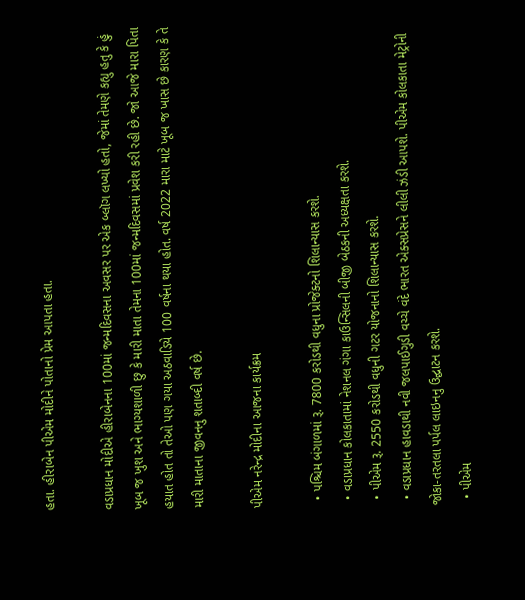હતા. હીરાબેન પીએમ મોદીને પોતાનો પ્રેમ આપતા હતા.

વડાપ્રધાન મોદીએ હીરાબેનના 100માં જન્મદિવસના અવસર પર એક બ્લૉગ લખ્યો હતો, જેમાં તેમણે કહ્યુ હતુ કે હું ખૂબ જ ખુશ અને ભાગ્યશાળી છુ કે મારી માતા તેમના 100માં જન્મદિવસમાં પ્રવેશ કરી રહી છે. જો આજે મારા પિતા હયાત હોત તો તેઓ પણ ગયા અઠવાડિયે 100 વર્ષના થયા હોત. વર્ષ 2022 મારા માટે ખૂબ જ ખાસ છે કારણ કે તે મારી માતાના જીવનનુ શતાબ્દી વર્ષ છે.

પીએમ નરેન્દ્ર મોદીના આજના કાર્યક્રમ

  • પશ્ચિમ બંગાળમાં રૂ. 7800 કરોડથી વધુના પ્રોજેક્ટનો શિલાન્યાસ કરશે.
  • વડાપ્રધાન કોલકાતામાં નેશનલ ગંગા કાઉન્સિલની બીજી બેઠકની અધ્યક્ષતા કરશે.
  • પીએમ રૂ. 2550 કરોડથી વધુની ગટર યોજનાનો શિલાન્યાસ કરશે.
  • વડાપ્રધાન હાવડાથી નવી જલપાઈગુડી વચ્ચે વંદે ભારત એક્સપ્રેસને લીલી ઝંડી આપશે. પીએમ કોલકાતા મેટ્રોની જોકા-તરતલા પર્પલ લાઇનનુ ઉદ્ઘાટન કરશે.
  • પીએમ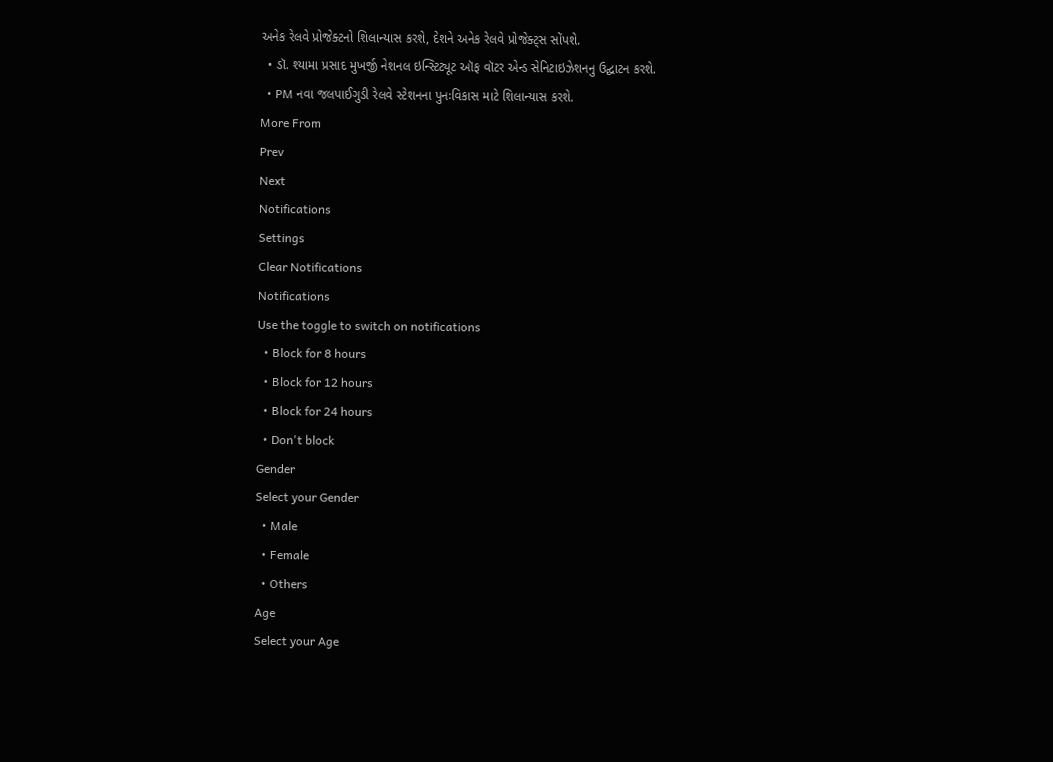અનેક રેલવે પ્રોજેક્ટનો શિલાન્યાસ કરશે, દેશને અનેક રેલવે પ્રોજેક્ટ્સ સોંપશે.
  • ડૉ. શ્યામા પ્રસાદ મુખર્જી નેશનલ ઇન્સ્ટિટ્યૂટ ઑફ વૉટર એન્ડ સેનિટાઇઝેશનનુ ઉદ્ઘાટન કરશે.
  • PM નવા જલપાઈગુડી રેલવે સ્ટેશનના પુનઃવિકાસ માટે શિલાન્યાસ કરશે.
More From
Prev
Next
Notifications
Settings
Clear Notifications
Notifications
Use the toggle to switch on notifications
  • Block for 8 hours
  • Block for 12 hours
  • Block for 24 hours
  • Don't block
Gender
Select your Gender
  • Male
  • Female
  • Others
Age
Select your Age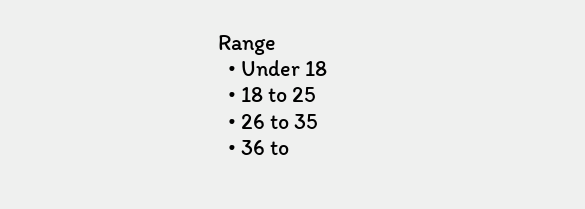Range
  • Under 18
  • 18 to 25
  • 26 to 35
  • 36 to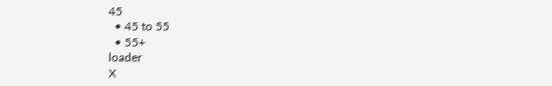45
  • 45 to 55
  • 55+
loader
X